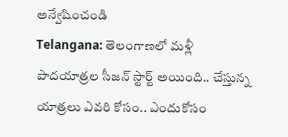అన్వేషించండి
Telangana: తెలంగాణలో మళ్లీ పాదయాత్రల సీజన్ స్టార్ట్ అయింది.. చేస్తున్న యాత్రలు ఎవరి కోసం.. ఎందుకోసం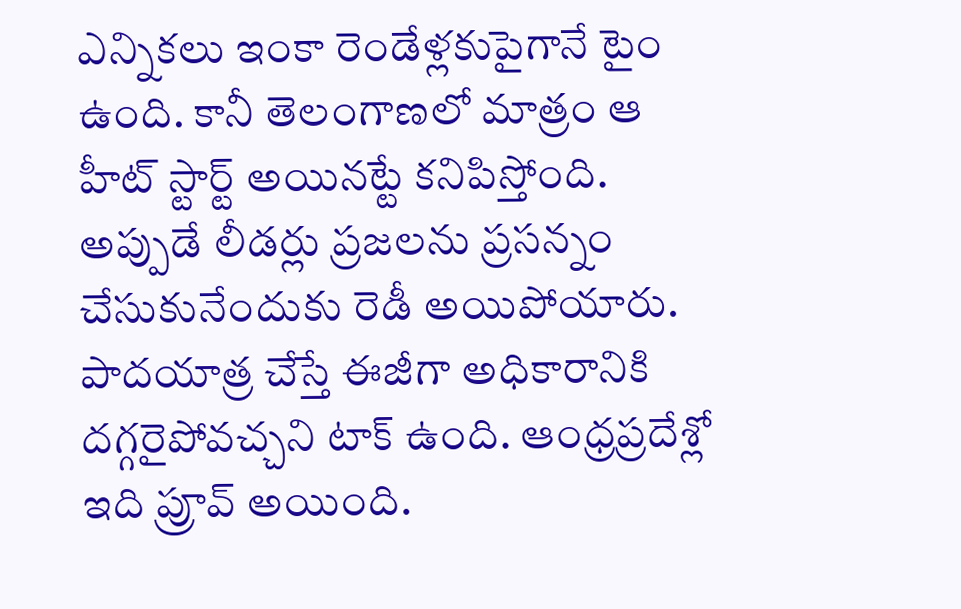ఎన్నికలు ఇంకా రెండేళ్లకుపైగానే టైం ఉంది. కానీ తెలంగాణలో మాత్రం ఆ హీట్ స్టార్ట్ అయినట్టే కనిపిస్తోంది. అప్పుడే లీడర్లు ప్రజలను ప్రసన్నం చేసుకునేందుకు రెడీ అయిపోయారు. పాదయాత్ర చేస్తే ఈజీగా అధికారానికి దగ్గరైపోవచ్చని టాక్ ఉంది. ఆంధ్రప్రదేశ్లో ఇది ప్రూవ్ అయింది.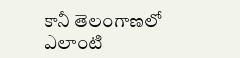కానీ తెలంగాణలో ఎలాంటి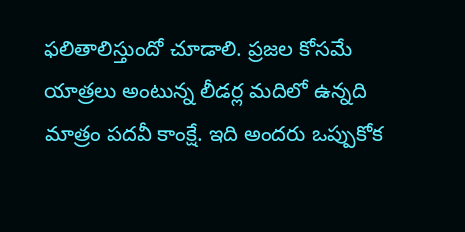ఫలితాలిస్తుందో చూడాలి. ప్రజల కోసమే యాత్రలు అంటున్న లీడర్ల మదిలో ఉన్నది మాత్రం పదవీ కాంక్షే. ఇది అందరు ఒప్పుకోక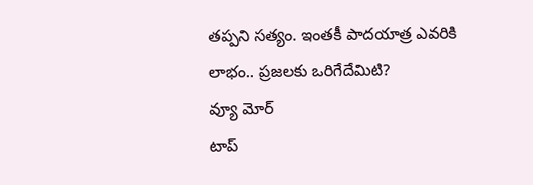తప్పని సత్యం. ఇంతకీ పాదయాత్ర ఎవరికి లాభం.. ప్రజలకు ఒరిగేదేమిటి?
వ్యూ మోర్
టాప్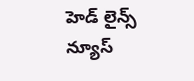హెడ్ లైన్స్
న్యూస్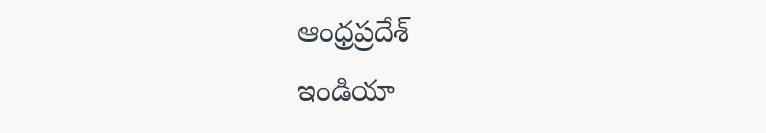ఆంధ్రప్రదేశ్
ఇండియా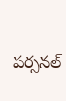పర్సనల్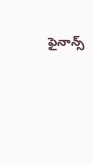ఫైనాన్స్